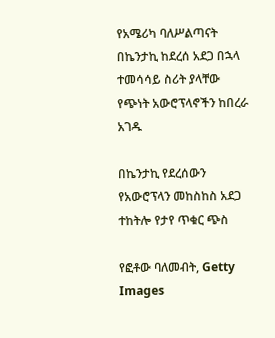የአሜሪካ ባለሥልጣናት በኬንታኪ ከደረሰ አደጋ በኋላ ተመሳሳይ ስሪት ያላቸው የጭነት አውሮፕላኖችን ከበረራ አገዱ

በኬንታኪ የደረሰውን የአውሮፕላን መከስከስ አደጋ ተከትሎ የታየ ጥቁር ጭስ

የፎቶው ባለመብት, Getty Images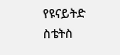የዩናይትድ ስቴትስ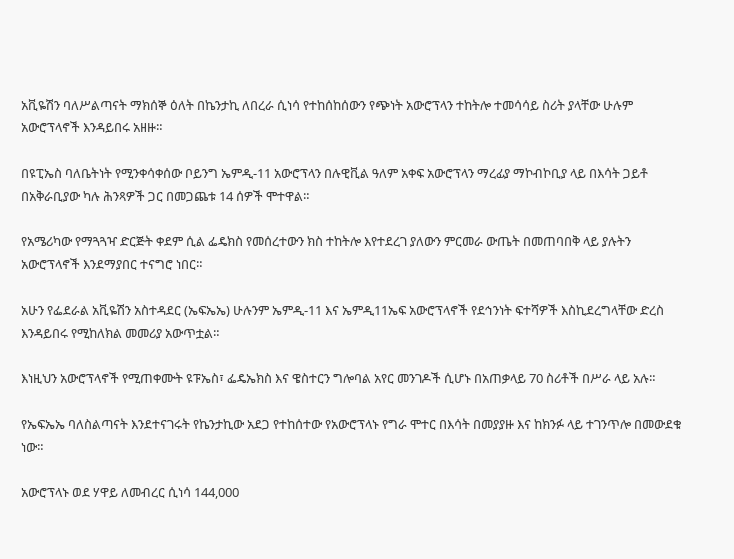አቪዬሽን ባለሥልጣናት ማክሰኞ ዕለት በኬንታኪ ለበረራ ሲነሳ የተከሰከሰውን የጭነት አውሮፕላን ተከትሎ ተመሳሳይ ስሪት ያላቸው ሁሉም አውሮፕላኖች እንዳይበሩ አዘዙ።

በዩፒኤስ ባለቤትነት የሚንቀሳቀሰው ቦይንግ ኤምዲ-11 አውሮፕላን በሉዊቪል ዓለም አቀፍ አውሮፕላን ማረፊያ ማኮብኮቢያ ላይ በእሳት ጋይቶ በአቅራቢያው ካሉ ሕንጻዎች ጋር በመጋጨቱ 14 ሰዎች ሞተዋል።

የአሜሪካው የማጓጓዣ ድርጅት ቀደም ሲል ፌዴክስ የመሰረተውን ክስ ተከትሎ እየተደረገ ያለውን ምርመራ ውጤት በመጠባበቅ ላይ ያሉትን አውሮፕላኖች እንደማያበር ተናግሮ ነበር።

አሁን የፌደራል አቪዬሽን አስተዳደር (ኤፍኤኤ) ሁሉንም ኤምዲ-11 እና ኤምዲ11ኤፍ አውሮፕላኖች የደኅንነት ፍተሻዎች እስኪደረግላቸው ድረስ እንዳይበሩ የሚከለክል መመሪያ አውጥቷል።

እነዚህን አውሮፕላኖች የሚጠቀሙት ዩፑኤስ፣ ፌዴኤክስ እና ዌስተርን ግሎባል አየር መንገዶች ሲሆኑ በአጠቃላይ 70 ስሪቶች በሥራ ላይ አሉ።

የኤፍኤኤ ባለስልጣናት እንደተናገሩት የኬንታኪው አደጋ የተከሰተው የአውሮፕላኑ የግራ ሞተር በእሳት በመያያዙ እና ከክንፉ ላይ ተገንጥሎ በመውደቁ ነው።

አውሮፕላኑ ወደ ሃዋይ ለመብረር ሲነሳ 144,000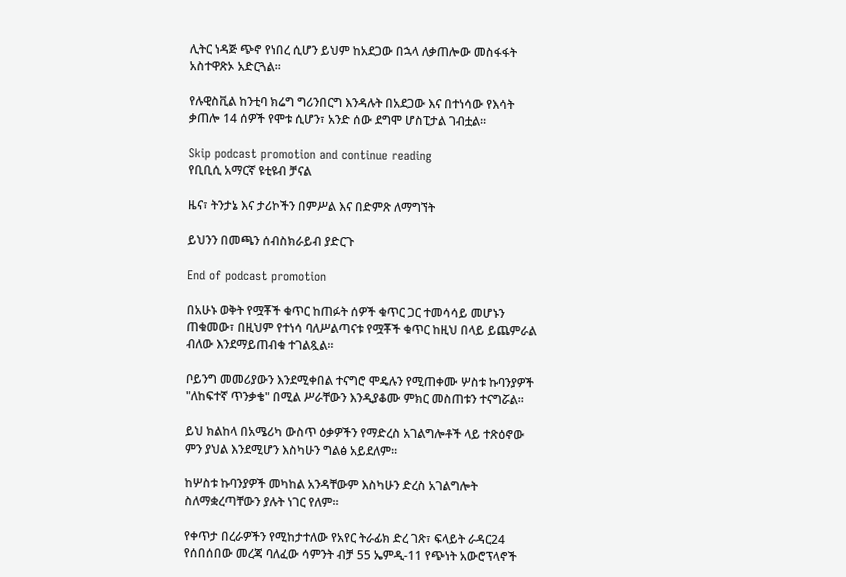ሊትር ነዳጅ ጭኖ የነበረ ሲሆን ይህም ከአደጋው በኋላ ለቃጠሎው መስፋፋት አስተዋጽኦ አድርጓል።

የሉዊስቪል ከንቲባ ክሬግ ግሪንበርግ እንዳሉት በአደጋው እና በተነሳው የእሳት ቃጠሎ 14 ሰዎች የሞቱ ሲሆን፣ አንድ ሰው ደግሞ ሆስፒታል ገብቷል።

Skip podcast promotion and continue reading
የቢቢሲ አማርኛ ዩቲዩብ ቻናል

ዜና፣ ትንታኔ እና ታሪኮችን በምሥል እና በድምጽ ለማግኘት

ይህንን በመጫን ሰብስክራይብ ያድርጉ

End of podcast promotion

በአሁኑ ወቅት የሟቾች ቁጥር ከጠፉት ሰዎች ቁጥር ጋር ተመሳሳይ መሆኑን ጠቁመው፣ በዚህም የተነሳ ባለሥልጣናቱ የሟቾች ቁጥር ከዚህ በላይ ይጨምራል ብለው እንደማይጠብቁ ተገልጿል።

ቦይንግ መመሪያውን እንደሚቀበል ተናግሮ ሞዴሉን የሚጠቀሙ ሦስቱ ኩባንያዎች "ለከፍተኛ ጥንቃቄ" በሚል ሥራቸውን እንዲያቆሙ ምክር መስጠቱን ተናግሯል።

ይህ ክልከላ በአሜሪካ ውስጥ ዕቃዎችን የማድረስ አገልግሎቶች ላይ ተጽዕኖው ምን ያህል እንደሚሆን እስካሁን ግልፅ አይደለም።

ከሦስቱ ኩባንያዎች መካከል አንዳቸውም እስካሁን ድረስ አገልግሎት ስለማቋረጣቸውን ያሉት ነገር የለም።

የቀጥታ በረራዎችን የሚከታተለው የአየር ትራፊክ ድረ ገጽ፣ ፍላይት ራዳር24 የሰበሰበው መረጃ ባለፈው ሳምንት ብቻ 55 ኤምዲ-11 የጭነት አውሮፕላኖች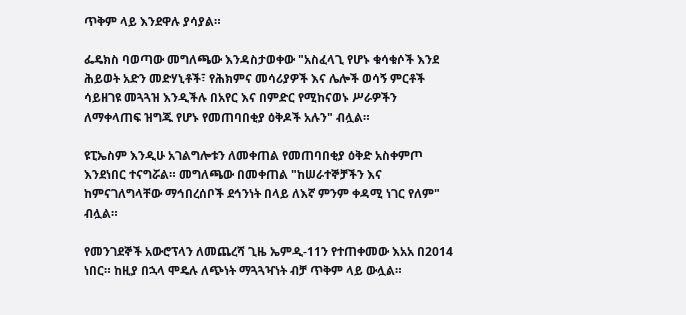ጥቅም ላይ እንደዋሉ ያሳያል።

ፌዴክስ ባወጣው መግለጫው እንዳስታወቀው "አስፈላጊ የሆኑ ቁሳቁሶች እንደ ሕይወት አድን መድሃኒቶች፣ የሕክምና መሳሪያዎች እና ሌሎች ወሳኝ ምርቶች ሳይዘገዩ መጓጓዝ እንዲችሉ በአየር እና በምድር የሚከናወኑ ሥራዎችን ለማቀላጠፍ ዝግጁ የሆኑ የመጠባበቂያ ዕቅዶች አሉን" ብሏል።

ዩፒኤስም እንዲሁ አገልግሎቱን ለመቀጠል የመጠባበቂያ ዕቅድ አስቀምጦ እንደነበር ተናግሯል። መግለጫው በመቀጠል "ከሠራተኞቻችን እና ከምናገለግላቸው ማኅበረሰቦች ደኅንነት በላይ ለእኛ ምንም ቀዳሚ ነገር የለም" ብሏል።

የመንገደኞች አውሮፕላን ለመጨረሻ ጊዜ ኤምዲ-11ን የተጠቀመው እአአ በ2014 ነበር። ከዚያ በኋላ ሞዴሉ ለጭነት ማጓጓዣነት ብቻ ጥቅም ላይ ውሏል።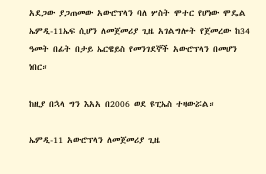አደጋው ያጋጠመው አውሮፕላን ባለ ሦስት ሞተር የሆነው ሞዴል ኤምዲ-11ኤፍ ሲሆን ለመጀመሪያ ጊዜ አገልግሎት የጀመረው ከ34 ዓመት በፊት በታይ ኤርዌይስ የመንገደኞች አውሮፕላን በመሆን ነበር።

ከዚያ በኋላ ግን እአአ በ2006 ወደ ዩፒኤስ ተዛውሯል።

ኤምዲ-11 አውሮፕላን ለመጀመሪያ ጊዜ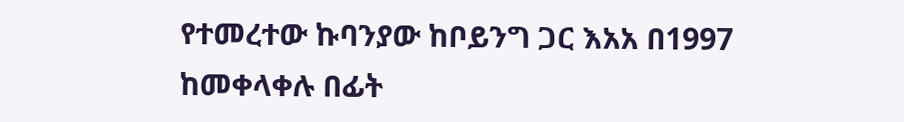የተመረተው ኩባንያው ከቦይንግ ጋር እአአ በ1997 ከመቀላቀሉ በፊት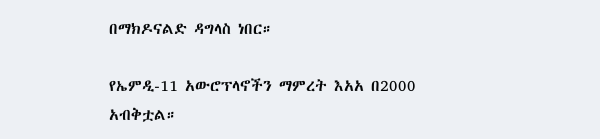በማክዶናልድ ዳግላስ ነበር።

የኤምዲ-11 አውሮፕላኖችን ማምረት እአአ በ2000 አብቅቷል።